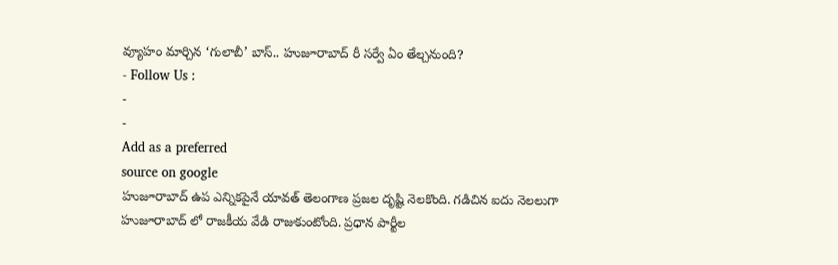వ్యూహం మార్చిన ‘గులాబీ’ బాస్.. హుజూరాబాద్ రీ సర్వే ఏం తేల్చనుంది?
- Follow Us :
-
-
Add as a preferred
source on google
హుజూరాబాద్ ఉప ఎన్నికపైనే యావత్ తెలంగాణ ప్రజల దృష్టి నెలకొంది. గడిచిన ఐదు నెలలుగా హుజూరాబాద్ లో రాజకీయ వేడి రాజుకుంటోంది. ప్రధాన పార్టీల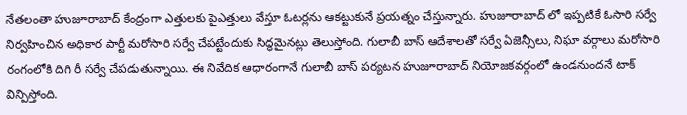నేతలంతా హుజూరాబాద్ కేంద్రంగా ఎత్తులకు పైఎత్తులు వేస్తూ ఓటర్లను ఆకట్టుకునే ప్రయత్నం చేస్తున్నారు. హుజూరాబాద్ లో ఇప్పటికే ఓసారి సర్వే నిర్వహించిన అధికార పార్టీ మరోసారి సర్వే చేపట్టేందుకు సిద్ధమైనట్లు తెలుస్తోంది. గులాబీ బాస్ ఆదేశాలతో సర్వే ఏజెన్సీలు, నిఘా వర్గాలు మరోసారి రంగంలోకి దిగి రీ సర్వే చేపడుతున్నాయి. ఈ నివేదిక ఆధారంగానే గులాబీ బాస్ పర్యటన హుజూరాబాద్ నియోజకవర్గంలో ఉండనుందనే టాక్ విన్పిస్తోంది.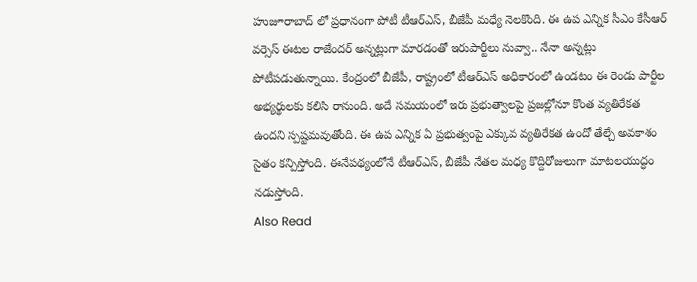హుజూరాబాద్ లో ప్రధానంగా పోటీ టీఆర్ఎస్, బీజేపీ మధ్యే నెలకొంది. ఈ ఉప ఎన్నిక సీఎం కేసీఆర్ వర్సెస్ ఈటల రాజేందర్ అన్నట్లుగా మారడంతో ఇరుపార్టీలు నువ్వా.. నేనా అన్నట్లు పోటీపడుతున్నాయి. కేంద్రంలో బీజేపీ, రాష్ట్రంలో టీఆర్ఎస్ అధికారంలో ఉండటం ఈ రెండు పార్టీల అభ్యర్థులకు కలిసి రానుంది. అదే సమయంలో ఇరు ప్రభుత్వాలపై ప్రజల్లోనూ కొంత వ్యతిరేకత ఉందని స్పష్టమవుతోంది. ఈ ఉప ఎన్నిక ఏ ప్రభుత్వంపై ఎక్కువ వ్యతిరేకత ఉందో తేల్చే అవకాశం సైతం కన్పిస్తోంది. ఈనేపథ్యంలోనే టీఆర్ఎస్, బీజేపీ నేతల మధ్య కొద్దిరోజులుగా మాటలయుద్ధం నడుస్తోంది.
Also Read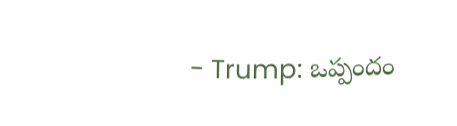- Trump: ఒప్పందం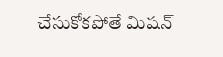చేసుకోకపోతే మిషన్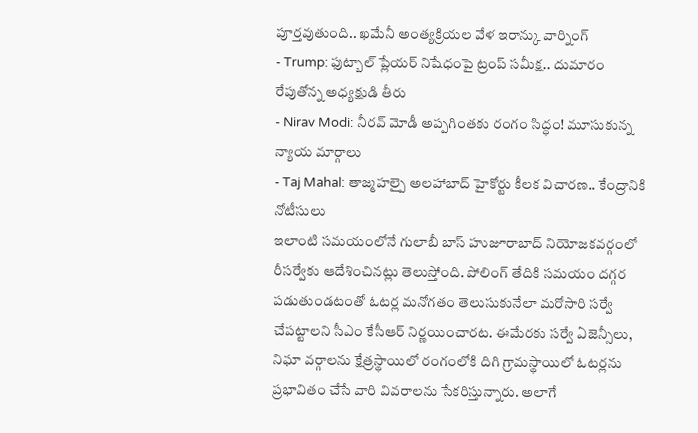పూర్తవుతుంది.. ఖమేనీ అంత్యక్రియల వేళ ఇరాన్కు వార్నింగ్
- Trump: ఫుట్బాల్ ప్లేయర్ నిషేధంపై ట్రంప్ సమీక్ష.. దుమారం రేపుతోన్న అధ్యక్షుడి తీరు
- Nirav Modi: నీరవ్ మోడీ అప్పగింతకు రంగం సిద్ధం! మూసుకున్న న్యాయ మార్గాలు
- Taj Mahal: తాజ్మహల్పై అలహాబాద్ హైకోర్టు కీలక విచారణ.. కేంద్రానికి నోటీసులు
ఇలాంటి సమయంలోనే గులాబీ బాస్ హుజూరాబాద్ నియోజకవర్గంలో రీసర్వేకు ఆదేశించినట్లు తెలుస్తోంది. పోలింగ్ తేదికి సమయం దగ్గర పడుతుండటంతో ఓటర్ల మనోగతం తెలుసుకునేలా మరోసారి సర్వే చేపట్టాలని సీఎం కేసీఆర్ నిర్ణయించారట. ఈమేరకు సర్వే ఏజెన్సీలు, నిఘా వర్గాలను క్షేత్రస్థాయిలో రంగంలోకి దిగి గ్రామస్థాయిలో ఓటర్లను ప్రభావితం చేసే వారి వివరాలను సేకరిస్తున్నారు. అలాగే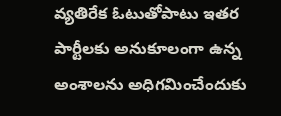వ్యతిరేక ఓటుతోపాటు ఇతర పార్టీలకు అనుకూలంగా ఉన్న అంశాలను అధిగమించేందుకు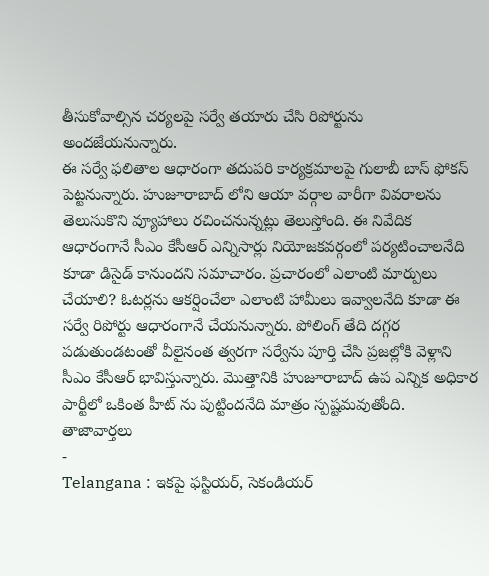తీసుకోవాల్సిన చర్యలపై సర్వే తయారు చేసి రిపోర్టును అందజేయనున్నారు.
ఈ సర్వే ఫలితాల ఆధారంగా తదుపరి కార్యక్రమాలపై గులాబీ బాస్ ఫోకస్ పెట్టనున్నారు. హుజూరాబాద్ లోని ఆయా వర్గాల వారీగా వివరాలను తెలుసుకొని వ్యూహాలు రచించనున్నట్లు తెలుస్తోంది. ఈ నివేదిక ఆధారంగానే సీఎం కేసీఆర్ ఎన్నిసార్లు నియోజకవర్గంలో పర్యటించాలనేది కూడా డిసైడ్ కానుందని సమాచారం. ప్రచారంలో ఎలాంటి మార్పులు చేయాలి? ఓటర్లను ఆకర్షించేలా ఎలాంటి హామీలు ఇవ్వాలనేది కూడా ఈ సర్వే రిపోర్టు ఆధారంగానే చేయనున్నారు. పోలింగ్ తేది దగ్గర పడుతుండటంతో వీలైనంత త్వరగా సర్వేను పూర్తి చేసి ప్రజల్లోకి వెళ్లాని సీఎం కేసీఆర్ భావిస్తున్నారు. మొత్తానికి హుజూరాబాద్ ఉప ఎన్నిక అధికార పార్టీలో ఒకింత హీట్ ను పుట్టిందనేది మాత్రం స్పష్టమవుతోంది.
తాజావార్తలు
-
Telangana : ఇకపై ఫస్టియర్, సెకండియర్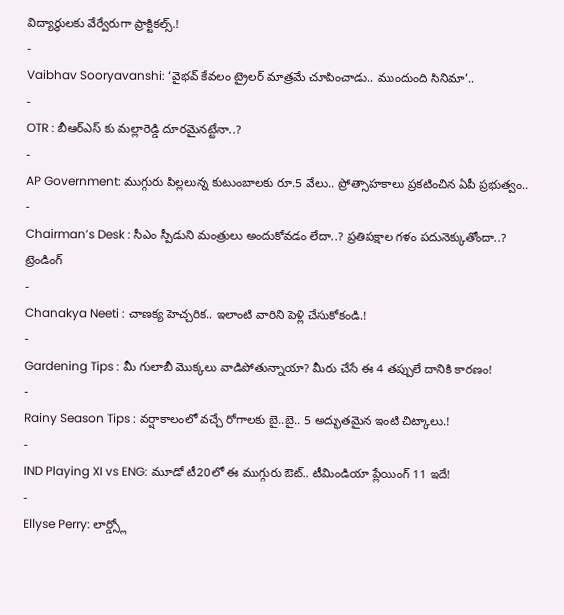విద్యార్థులకు వేర్వేరుగా ప్రాక్టికల్స్.!
-
Vaibhav Sooryavanshi: ‘వైభవ్ కేవలం ట్రైలర్ మాత్రమే చూపించాడు.. ముందుంది సినిమా’..
-
OTR : బీఆర్ఎస్ కు మల్లారెడ్డి దూరమైనట్టేనా..?
-
AP Government: ముగ్గురు పిల్లలున్న కుటుంబాలకు రూ.5 వేలు.. ప్రోత్సాహకాలు ప్రకటించిన ఏపీ ప్రభుత్వం..
-
Chairman’s Desk : సీఎం స్పీడుని మంత్రులు అందుకోవడం లేదా..? ప్రతిపక్షాల గళం పదునెక్కుతోందా..?
ట్రెండింగ్
-
Chanakya Neeti : చాణక్య హెచ్చరిక.. ఇలాంటి వారిని పెళ్లి చేసుకోకండి.!
-
Gardening Tips : మీ గులాబీ మొక్కలు వాడిపోతున్నాయా? మీరు చేసే ఈ 4 తప్పులే దానికి కారణం!
-
Rainy Season Tips : వర్షాకాలంలో వచ్చే రోగాలకు బై..బై.. 5 అద్భుతమైన ఇంటి చిట్కాలు.!
-
IND Playing XI vs ENG: మూడో టీ20లో ఈ ముగ్గురు ఔట్.. టీమిండియా ప్లేయింగ్ 11 ఇదే!
-
Ellyse Perry: లార్డ్స్లో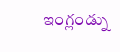ఇంగ్లండ్ను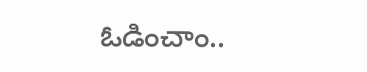ఓడించాం..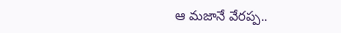ఆ మజానే వేరప్ప..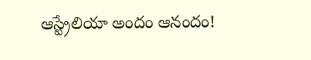ఆస్ట్రేలియా అందం ఆనందం!